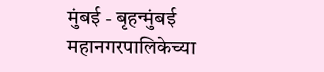मुंबई - बृहन्मुंबई महानगरपालिकेच्या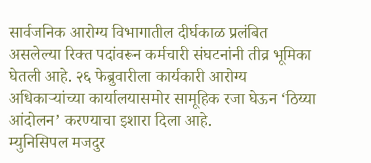सार्वजनिक आरोग्य विभागातील दीर्घकाळ प्रलंबित असलेल्या रिक्त पदांवरून कर्मचारी संघटनांनी तीव्र भूमिका घेतली आहे. २६ फेब्रुवारीला कार्यकारी आरोग्य अधिकाऱ्यांच्या कार्यालयासमोर सामूहिक रजा घेऊन ‘ठिय्या आंदोलन’ करण्याचा इशारा दिला आहे.
म्युनिसिपल मजदुर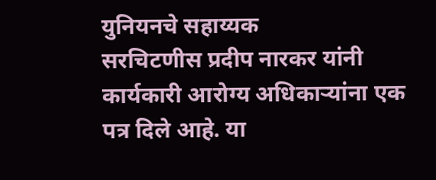युनियनचे सहाय्यक
सरचिटणीस प्रदीप नारकर यांनी कार्यकारी आरोग्य अधिकाऱ्यांना एक पत्र दिले आहे. या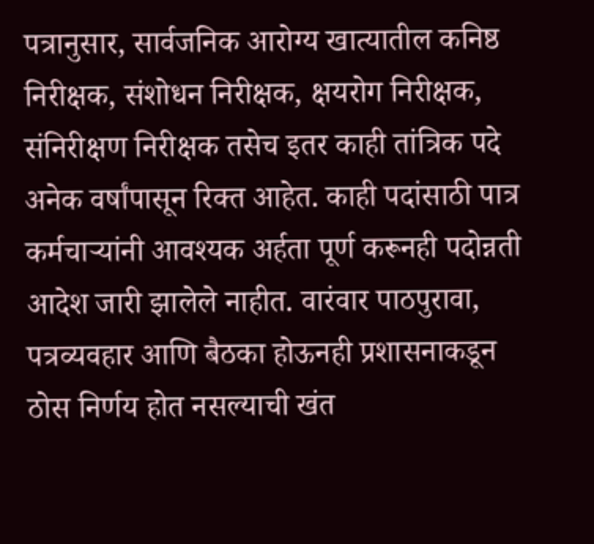पत्रानुसार, सार्वजनिक आरोग्य खात्यातील कनिष्ठ निरीक्षक, संशोधन निरीक्षक, क्षयरोग निरीक्षक, संनिरीक्षण निरीक्षक तसेच इतर काही तांत्रिक पदे अनेक वर्षांपासून रिक्त आहेत. काही पदांसाठी पात्र कर्मचाऱ्यांनी आवश्यक अर्हता पूर्ण करूनही पदोन्नती आदेश जारी झालेले नाहीत. वारंवार पाठपुरावा, पत्रव्यवहार आणि बैठका होऊनही प्रशासनाकडून ठोस निर्णय होत नसल्याची खंत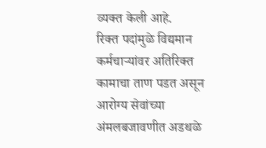व्यक्त केली आहे.
रिक्त पदांमुळे विद्यमान कर्मचाऱ्यांवर अतिरिक्त कामाचा ताण पडत असून आरोग्य सेवांच्या अंमलबजावणीत अडथळे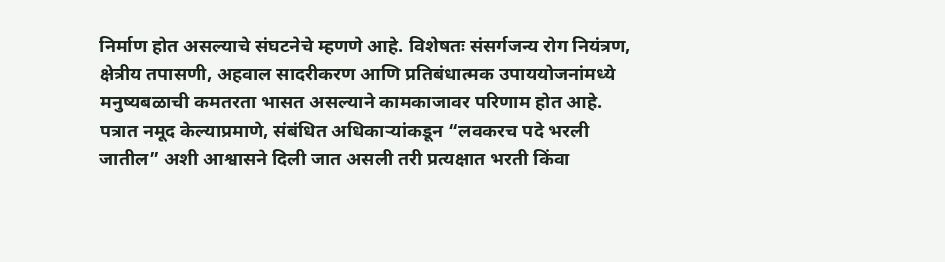निर्माण होत असल्याचे संघटनेचे म्हणणे आहे. विशेषतः संसर्गजन्य रोग नियंत्रण, क्षेत्रीय तपासणी, अहवाल सादरीकरण आणि प्रतिबंधात्मक उपाययोजनांमध्ये मनुष्यबळाची कमतरता भासत असल्याने कामकाजावर परिणाम होत आहे.
पत्रात नमूद केल्याप्रमाणे, संबंधित अधिकाऱ्यांकडून “लवकरच पदे भरली जातील” अशी आश्वासने दिली जात असली तरी प्रत्यक्षात भरती किंवा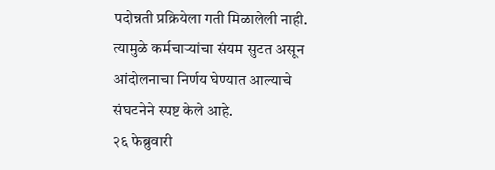पदोन्नती प्रक्रियेला गती मिळालेली नाही. त्यामुळे कर्मचाऱ्यांचा संयम सुटत असून आंदोलनाचा निर्णय घेण्यात आल्याचे संघटनेने स्पष्ट केले आहे.
२६ फेब्रुवारी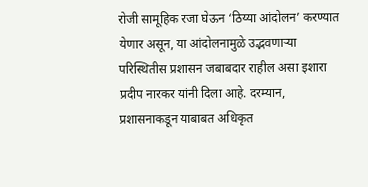रोजी सामूहिक रजा घेऊन ‘ठिय्या आंदोलन’ करण्यात येणार असून, या आंदोलनामुळे उद्भवणाऱ्या परिस्थितीस प्रशासन जबाबदार राहील असा इशारा प्रदीप नारकर यांनी दिला आहे. दरम्यान, प्रशासनाकडून याबाबत अधिकृत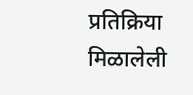प्रतिक्रिया मिळालेली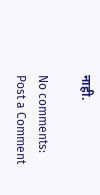नाही.

No comments:
Post a Comment